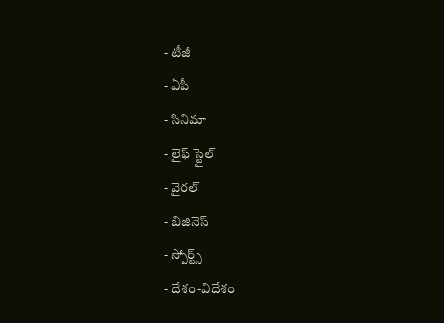- టీజీ
- ఏపీ
- సినిమా
- లైఫ్ స్టైల్
- వైరల్
- బిజినెస్
- స్పోర్ట్స్
- దేశం-విదేశం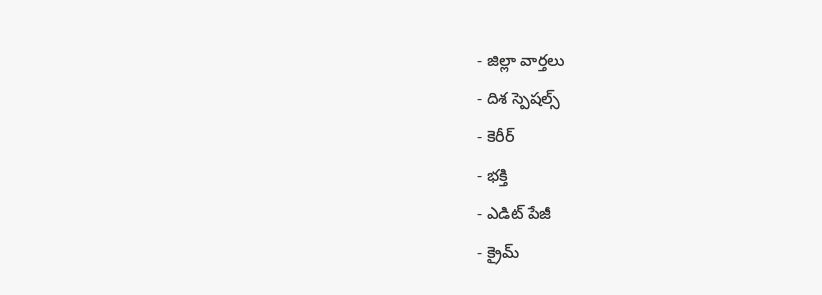- జిల్లా వార్తలు
- దిశ స్పెషల్స్
- కెరీర్
- భక్తి
- ఎడిట్ పేజీ
- క్రైమ్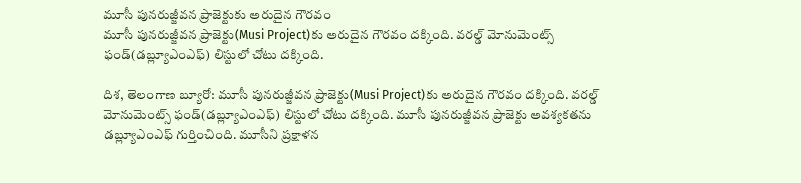మూసీ పునరుజ్జీవన ప్రాజెక్టుకు అరుదైన గౌరవం
మూసీ పునరుజ్జీవన ప్రాజెక్టు(Musi Project)కు అరుదైన గౌరవం దక్కింది. వరల్డ్ మోనుమెంట్స్ ఫండ్(డబ్ల్యూఎంఎఫ్) లిస్టులో చోటు దక్కింది.

దిశ, తెలంగాణ బ్యూరో: మూసీ పునరుజ్జీవన ప్రాజెక్టు(Musi Project)కు అరుదైన గౌరవం దక్కింది. వరల్డ్ మోనుమెంట్స్ ఫండ్(డబ్ల్యూఎంఎఫ్) లిస్టులో చోటు దక్కింది. మూసీ పునరుజ్జీవన ప్రాజెక్టు అవశ్యకతను డబ్ల్యూఎంఎఫ్ గుర్తించింది. మూసీని ప్రక్షాళన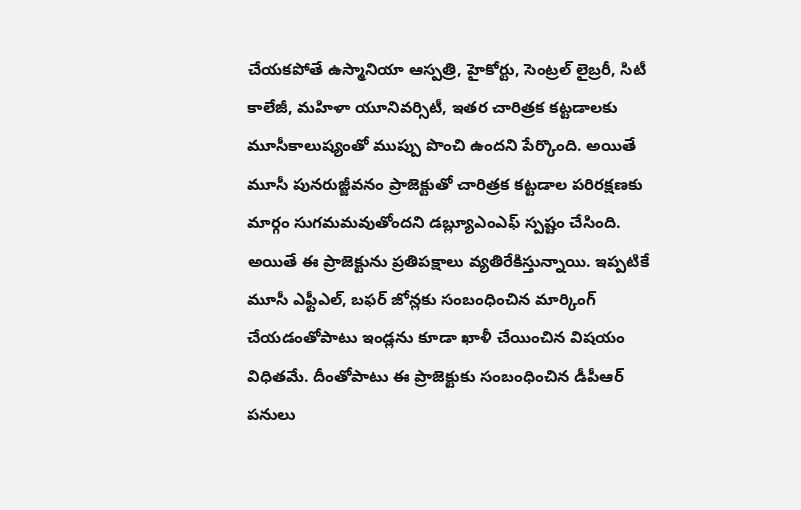చేయకపోతే ఉస్మానియా ఆస్పత్రి, హైకోర్టు, సెంట్రల్ లైబ్రరీ, సిటీ కాలేజీ, మహిళా యూనివర్సిటీ, ఇతర చారిత్రక కట్టడాలకు మూసీకాలుష్యంతో ముప్పు పొంచి ఉందని పేర్కొంది. అయితే మూసీ పునరుజ్జీవనం ప్రాజెక్టుతో చారిత్రక కట్టడాల పరిరక్షణకు మార్గం సుగమమవుతోందని డబ్ల్యూఎంఎఫ్ స్పష్టం చేసింది.
అయితే ఈ ప్రాజెక్టును ప్రతిపక్షాలు వ్యతిరేకిస్తున్నాయి. ఇప్పటికే మూసీ ఎఫ్టీఎల్, బఫర్ జోన్లకు సంబంధించిన మార్కింగ్ చేయడంతోపాటు ఇండ్లను కూడా ఖాళీ చేయించిన విషయం విధితమే. దీంతోపాటు ఈ ప్రాజెక్టుకు సంబంధించిన డీపీఆర్ పనులు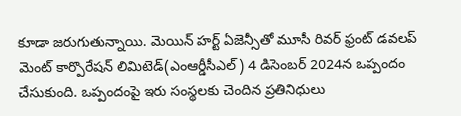కూడా జరుగుతున్నాయి. మెయిన్ హర్ట్ ఏజెన్సీతో మూసీ రివర్ ఫ్రంట్ డవలప్ మెంట్ కార్పొరేషన్ లిమిటెడ్(ఎంఆర్డీసీఎల్) 4 డిసెంబర్ 2024న ఒప్పందం చేసుకుంది. ఒప్పందంపై ఇరు సంస్థలకు చెందిన ప్రతినిధులు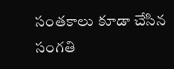సంతకాలు కూడా చేసిన సంగతి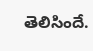తెలిసిందే.